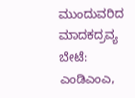ಮುಂದುವರಿದ ಮಾದಕದ್ರವ್ಯ ಬೇಟೆ: ಎಂಡಿಎಂಎ,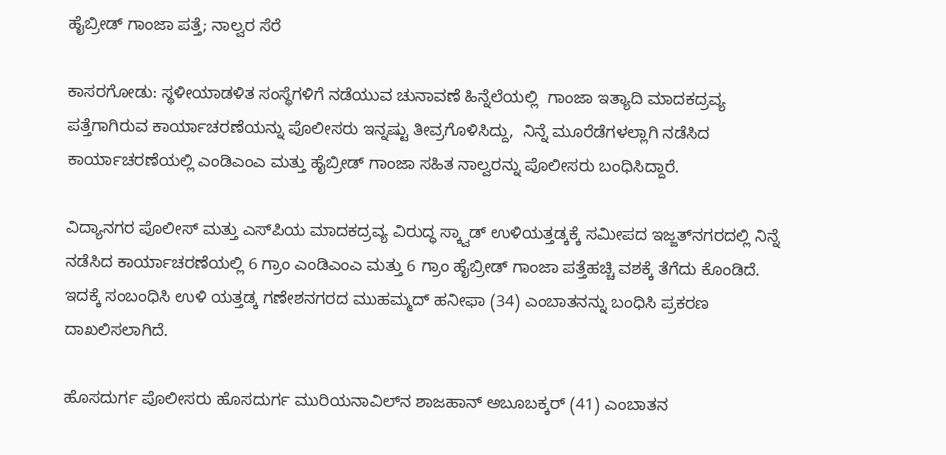ಹೈಬ್ರೀಡ್ ಗಾಂಜಾ ಪತ್ತೆ; ನಾಲ್ವರ ಸೆರೆ

ಕಾಸರಗೋಡು: ಸ್ಥಳೀಯಾಡಳಿತ ಸಂಸ್ಥೆಗಳಿಗೆ ನಡೆಯುವ ಚುನಾವಣೆ ಹಿನ್ನೆಲೆಯಲ್ಲಿ  ಗಾಂಜಾ ಇತ್ಯಾದಿ ಮಾದಕದ್ರವ್ಯ ಪತ್ತೆಗಾಗಿರುವ ಕಾರ್ಯಾಚರಣೆಯನ್ನು ಪೊಲೀಸರು ಇನ್ನಷ್ಟು ತೀವ್ರಗೊಳಿಸಿದ್ದು,  ನಿನ್ನೆ ಮೂರೆಡೆಗಳಲ್ಲಾಗಿ ನಡೆಸಿದ ಕಾರ್ಯಾಚರಣೆಯಲ್ಲಿ ಎಂಡಿಎಂಎ ಮತ್ತು ಹೈಬ್ರೀಡ್ ಗಾಂಜಾ ಸಹಿತ ನಾಲ್ವರನ್ನು ಪೊಲೀಸರು ಬಂಧಿಸಿದ್ದಾರೆ.

ವಿದ್ಯಾನಗರ ಪೊಲೀಸ್ ಮತ್ತು ಎಸ್‌ಪಿಯ ಮಾದಕದ್ರವ್ಯ ವಿರುದ್ಧ ಸ್ಕ್ವಾಡ್ ಉಳಿಯತ್ತಡ್ಕಕ್ಕೆ ಸಮೀಪದ ಇಜ್ಜತ್‌ನಗರದಲ್ಲಿ ನಿನ್ನೆ ನಡೆಸಿದ ಕಾರ್ಯಾಚರಣೆಯಲ್ಲಿ 6 ಗ್ರಾಂ ಎಂಡಿಎಂಎ ಮತ್ತು 6 ಗ್ರಾಂ ಹೈಬ್ರೀಡ್ ಗಾಂಜಾ ಪತ್ತೆಹಚ್ಚಿ ವಶಕ್ಕೆ ತೆಗೆದು ಕೊಂಡಿದೆ. ಇದಕ್ಕೆ ಸಂಬಂಧಿಸಿ ಉಳಿ ಯತ್ತಡ್ಕ ಗಣೇಶನಗರದ ಮುಹಮ್ಮದ್ ಹನೀಫಾ (34) ಎಂಬಾತನನ್ನು ಬಂಧಿಸಿ ಪ್ರಕರಣ ದಾಖಲಿಸಲಾಗಿದೆ.

ಹೊಸದುರ್ಗ ಪೊಲೀಸರು ಹೊಸದುರ್ಗ ಮುರಿಯನಾವಿಲ್‌ನ ಶಾಜಹಾನ್ ಅಬೂಬಕ್ಕರ್ (41) ಎಂಬಾತನ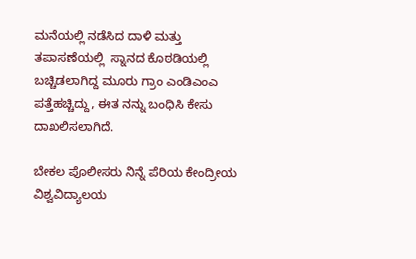ಮನೆಯಲ್ಲಿ ನಡೆಸಿದ ದಾಳಿ ಮತ್ತು ತಪಾಸಣೆಯಲ್ಲಿ  ಸ್ನಾನದ ಕೊಠಡಿಯಲ್ಲಿ ಬಚ್ಚಿಡಲಾಗಿದ್ದ ಮೂರು ಗ್ರಾಂ ಎಂಡಿಎಂಎ ಪತ್ತೆಹಚ್ಚಿದ್ದು, ಈತ ನನ್ನು ಬಂಧಿಸಿ ಕೇಸು ದಾಖಲಿಸಲಾಗಿದೆ.

ಬೇಕಲ ಪೊಲೀಸರು ನಿನ್ನೆ ಪೆರಿಯ ಕೇಂದ್ರೀಯ ವಿಶ್ವವಿದ್ಯಾಲಯ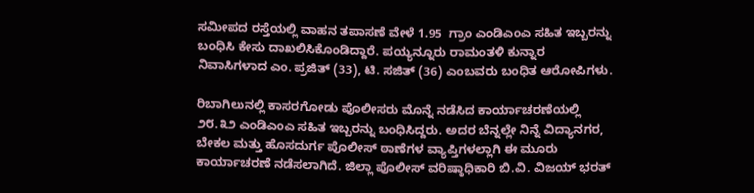ಸಮೀಪದ ರಸ್ತೆಯಲ್ಲಿ ವಾಹನ ತಪಾಸಣೆ ವೇಳೆ 1.95  ಗ್ರಾಂ ಎಂಡಿಎಂಎ ಸಹಿತ ಇಬ್ಬರನ್ನು ಬಂಧಿಸಿ ಕೇಸು ದಾಖಲಿಸಿಕೊಂಡಿದ್ದಾರೆ. ಪಯ್ಯನ್ನೂರು ರಾಮಂತಳಿ ಕುನ್ನಾರ ನಿವಾಸಿಗಳಾದ ಎಂ. ಪ್ರಜಿತ್ (33), ಟಿ. ಸಜಿತ್ (36) ಎಂಬವರು ಬಂಧಿತ ಆರೋಪಿಗಳು.

ರಿಬಾಗಿಲುನಲ್ಲಿ ಕಾಸರಗೋಡು ಪೊಲೀಸರು ಮೊನ್ನೆ ನಡೆಸಿದ ಕಾರ್ಯಾಚರಣೆಯಲ್ಲಿ ೨೮.೩೨ ಎಂಡಿಎಂಎ ಸಹಿತ ಇಬ್ಬರನ್ನು ಬಂಧಿಸಿದ್ದರು. ಅದರ ಬೆನ್ನಲ್ಲೇ ನಿನ್ನೆ ವಿದ್ಯಾನಗರ, ಬೇಕಲ ಮತ್ತು ಹೊಸದುರ್ಗ ಪೊಲೀಸ್ ಠಾಣೆಗಳ ವ್ಯಾಪ್ತಿಗಳಲ್ಲಾಗಿ ಈ ಮೂರು ಕಾರ್ಯಾಚರಣೆ ನಡೆಸಲಾಗಿದೆ. ಜಿಲ್ಲಾ ಪೊಲೀಸ್ ವರಿಷ್ಠಾಧಿಕಾರಿ ಬಿ.ವಿ. ವಿಜಯ್ ಭರತ್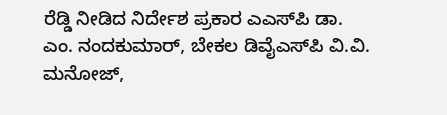ರೆಡ್ಡಿ ನೀಡಿದ ನಿರ್ದೇಶ ಪ್ರಕಾರ ಎಎಸ್‌ಪಿ ಡಾ. ಎಂ. ನಂದಕುಮಾರ್, ಬೇಕಲ ಡಿವೈಎಸ್‌ಪಿ ವಿ.ವಿ. ಮನೋಜ್,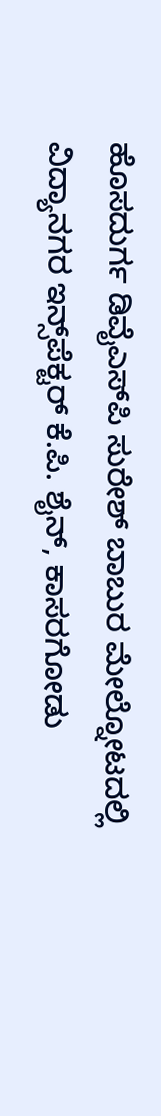ಹೊಸದುರ್ಗ ಡಿವೈಎಸ್‌ಪಿ ಸುರೇಶ್ ಬಾಬುರ ಮೇಲ್ನೋಟದಲ್ಲಿ ವಿದ್ಯಾನಗರ ಇನ್ಸ್‌ಪೆಕ್ಟರ್ ಕೆ.ಪಿ. ಶೈನ್, ಕಾಸರಗೋಡು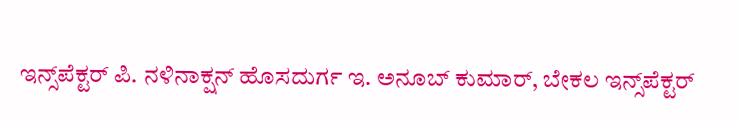ಇನ್ಸ್‌ಪೆಕ್ಟರ್ ಪಿ. ನಳಿನಾಕ್ಷನ್ ಹೊಸದುರ್ಗ ಇ. ಅನೂಬ್ ಕುಮಾರ್, ಬೇಕಲ ಇನ್ಸ್‌ಪೆಕ್ಟರ್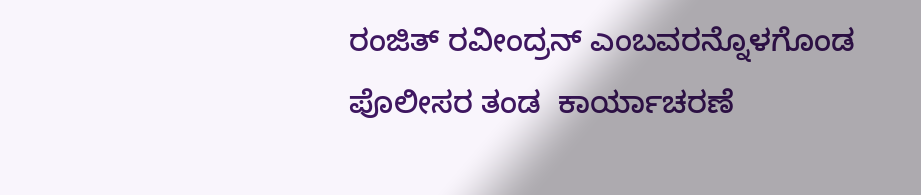ರಂಜಿತ್ ರವೀಂದ್ರನ್ ಎಂಬವರನ್ನೊಳಗೊಂಡ ಪೊಲೀಸರ ತಂಡ  ಕಾರ್ಯಾಚರಣೆ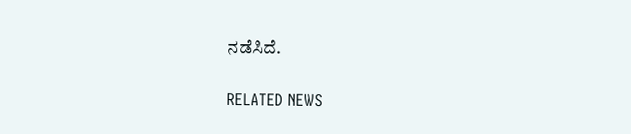ನಡೆಸಿದೆ.

RELATED NEWS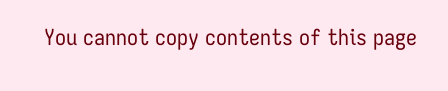You cannot copy contents of this page